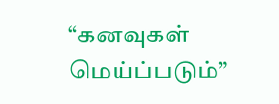“கனவுகள் மெய்ப்படும்”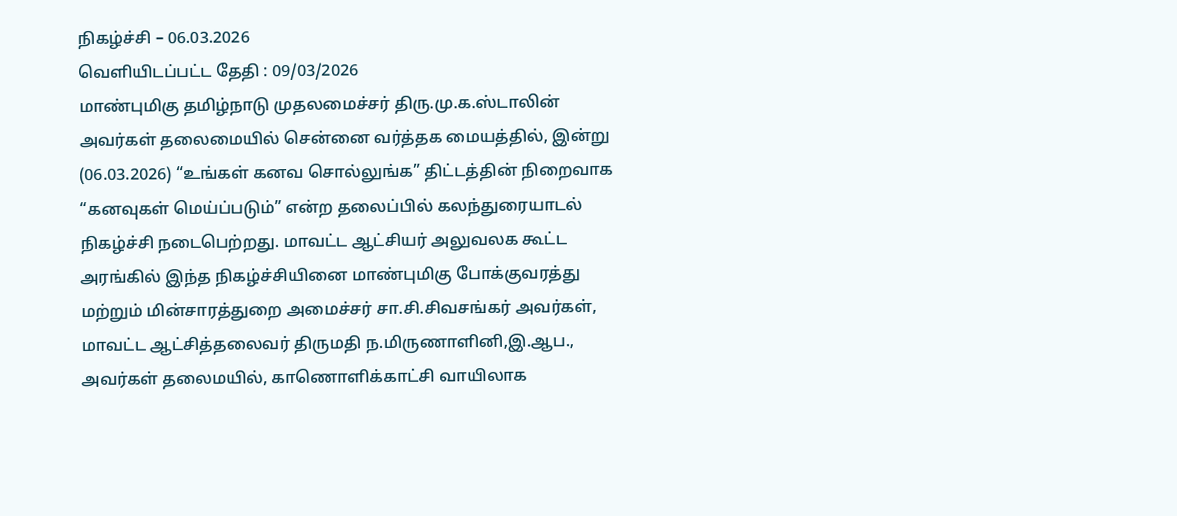நிகழ்ச்சி – 06.03.2026
வெளியிடப்பட்ட தேதி : 09/03/2026
மாண்புமிகு தமிழ்நாடு முதலமைச்சர் திரு.மு.க.ஸ்டாலின் அவர்கள் தலைமையில் சென்னை வர்த்தக மையத்தில், இன்று (06.03.2026) “உங்கள் கனவ சொல்லுங்க” திட்டத்தின் நிறைவாக “கனவுகள் மெய்ப்படும்” என்ற தலைப்பில் கலந்துரையாடல் நிகழ்ச்சி நடைபெற்றது. மாவட்ட ஆட்சியர் அலுவலக கூட்ட அரங்கில் இந்த நிகழ்ச்சியினை மாண்புமிகு போக்குவரத்து மற்றும் மின்சாரத்துறை அமைச்சர் சா.சி.சிவசங்கர் அவர்கள், மாவட்ட ஆட்சித்தலைவர் திருமதி ந.மிருணாளினி,இ.ஆப., அவர்கள் தலைமயில், காணொளிக்காட்சி வாயிலாக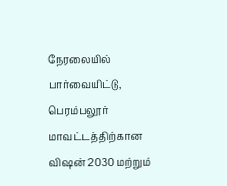நேரலையில் பார்வையிட்டு, பெரம்பலூர் மாவட்டத்திற்கான விஷன் 2030 மற்றும்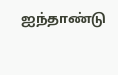ஐந்தாண்டு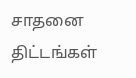சாதனை திட்டங்கள்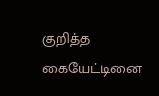குறித்த கையேட்டினை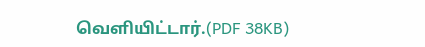வெளியிட்டார்.(PDF 38KB)